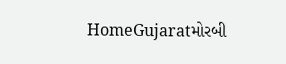HomeGujaratમોરબી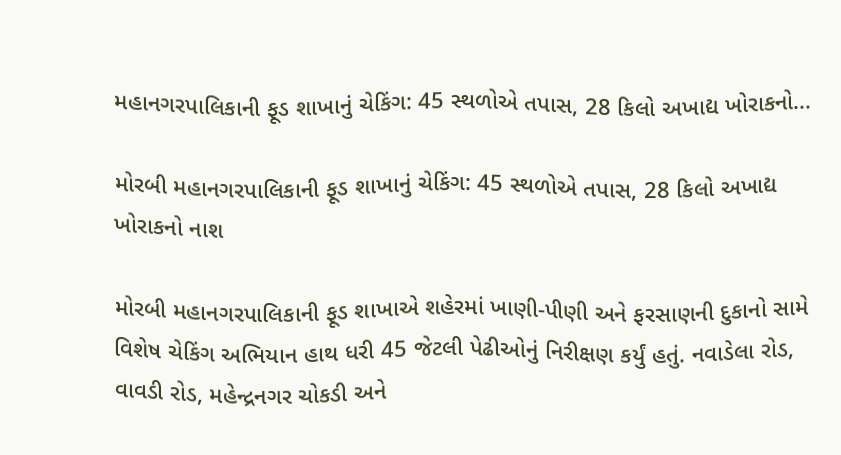મહાનગરપાલિકાની ફૂડ શાખાનું ચેકિંગ: 45 સ્થળોએ તપાસ, 28 કિલો અખાદ્ય ખોરાકનો...

મોરબી મહાનગરપાલિકાની ફૂડ શાખાનું ચેકિંગ: 45 સ્થળોએ તપાસ, 28 કિલો અખાદ્ય ખોરાકનો નાશ

મોરબી મહાનગરપાલિકાની ફૂડ શાખાએ શહેરમાં ખાણી-પીણી અને ફરસાણની દુકાનો સામે વિશેષ ચેકિંગ અભિયાન હાથ ધરી 45 જેટલી પેઢીઓનું નિરીક્ષણ કર્યું હતું. નવાડેલા રોડ, વાવડી રોડ, મહેન્દ્રનગર ચોકડી અને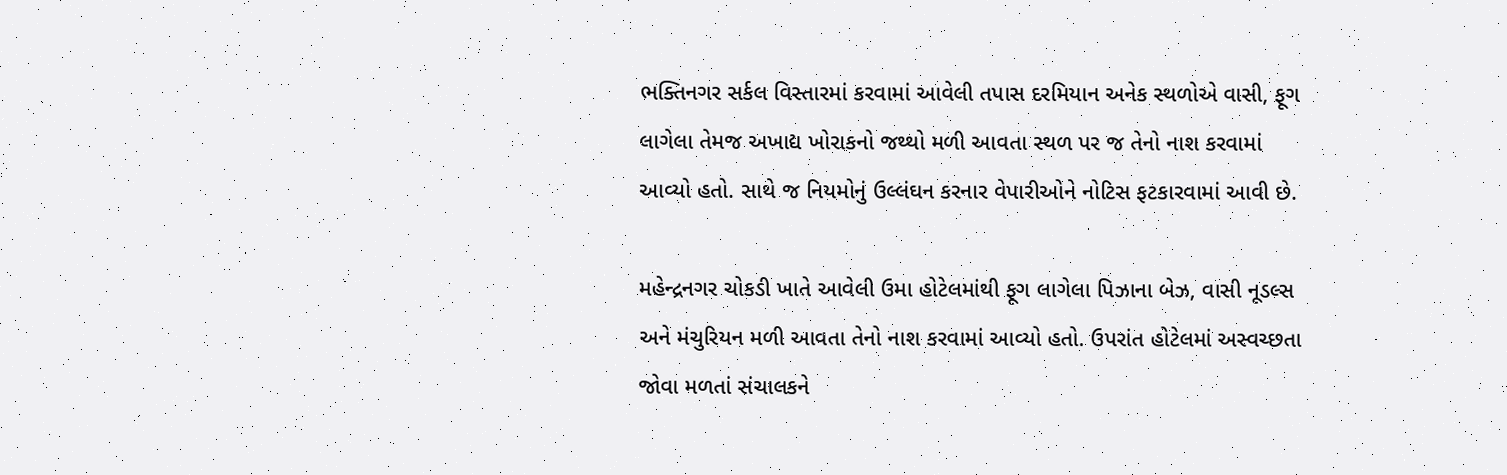ભક્તિનગર સર્કલ વિસ્તારમાં કરવામાં આવેલી તપાસ દરમિયાન અનેક સ્થળોએ વાસી, ફૂગ લાગેલા તેમજ અખાદ્ય ખોરાકનો જથ્થો મળી આવતા સ્થળ પર જ તેનો નાશ કરવામાં આવ્યો હતો. સાથે જ નિયમોનું ઉલ્લંઘન કરનાર વેપારીઓને નોટિસ ફટકારવામાં આવી છે.

મહેન્દ્રનગર ચોકડી ખાતે આવેલી ઉમા હોટેલમાંથી ફૂગ લાગેલા પિઝાના બેઝ, વાસી નૂડલ્સ અને મંચુરિયન મળી આવતા તેનો નાશ કરવામાં આવ્યો હતો. ઉપરાંત હોટેલમાં અસ્વચ્છતા જોવા મળતાં સંચાલકને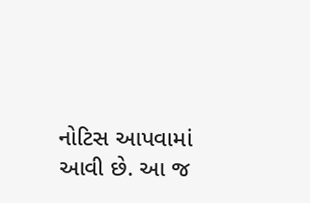નોટિસ આપવામાં આવી છે. આ જ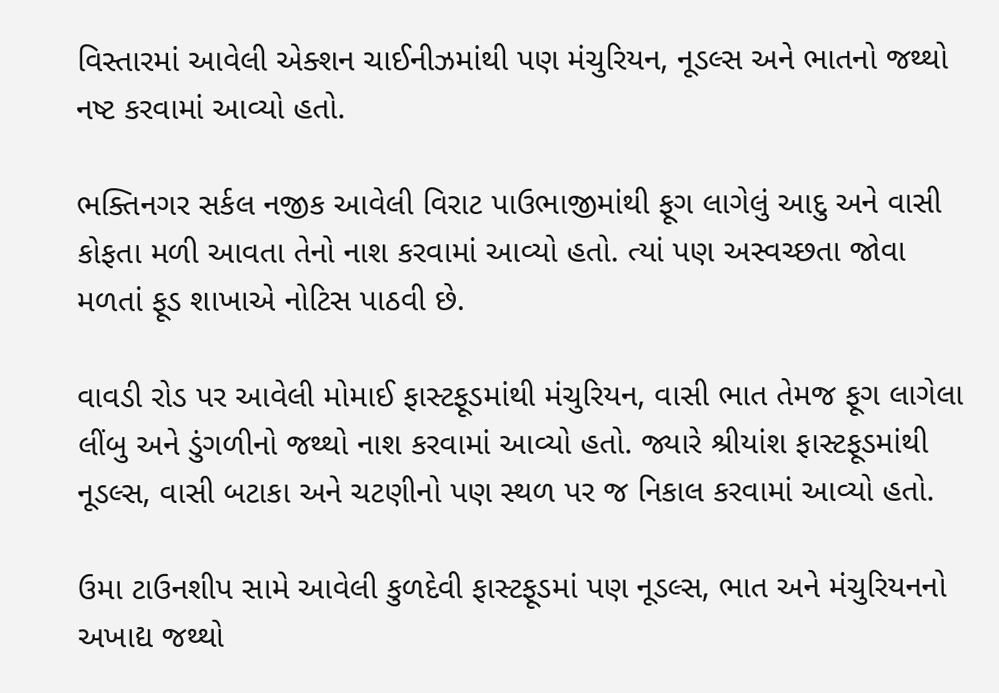વિસ્તારમાં આવેલી એક્શન ચાઈનીઝમાંથી પણ મંચુરિયન, નૂડલ્સ અને ભાતનો જથ્થો નષ્ટ કરવામાં આવ્યો હતો.

ભક્તિનગર સર્કલ નજીક આવેલી વિરાટ પાઉભાજીમાંથી ફૂગ લાગેલું આદુ અને વાસી કોફતા મળી આવતા તેનો નાશ કરવામાં આવ્યો હતો. ત્યાં પણ અસ્વચ્છતા જોવા મળતાં ફૂડ શાખાએ નોટિસ પાઠવી છે.

વાવડી રોડ પર આવેલી મોમાઈ ફાસ્ટફૂડમાંથી મંચુરિયન, વાસી ભાત તેમજ ફૂગ લાગેલા લીંબુ અને ડુંગળીનો જથ્થો નાશ કરવામાં આવ્યો હતો. જ્યારે શ્રીયાંશ ફાસ્ટફૂડમાંથી નૂડલ્સ, વાસી બટાકા અને ચટણીનો પણ સ્થળ પર જ નિકાલ કરવામાં આવ્યો હતો.

ઉમા ટાઉનશીપ સામે આવેલી કુળદેવી ફાસ્ટફૂડમાં પણ નૂડલ્સ, ભાત અને મંચુરિયનનો અખાદ્ય જથ્થો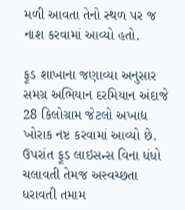મળી આવતા તેનો સ્થળ પર જ નાશ કરવામાં આવ્યો હતો.

ફૂડ શાખાના જણાવ્યા અનુસાર સમગ્ર અભિયાન દરમિયાન અંદાજે 28 કિલોગ્રામ જેટલો અખાદ્ય ખોરાક નષ્ટ કરવામાં આવ્યો છે. ઉપરાંત ફૂડ લાઇસન્સ વિના ધંધો ચલાવતી તેમજ અસ્વચ્છતા ધરાવતી તમામ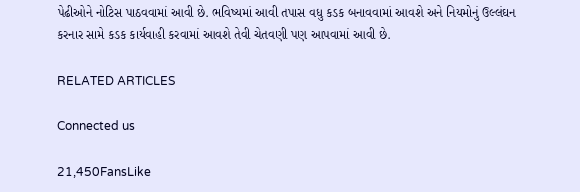પેઢીઓને નોટિસ પાઠવવામાં આવી છે. ભવિષ્યમાં આવી તપાસ વધુ કડક બનાવવામાં આવશે અને નિયમોનું ઉલ્લંઘન કરનાર સામે કડક કાર્યવાહી કરવામાં આવશે તેવી ચેતવણી પણ આપવામાં આવી છે.

RELATED ARTICLES

Connected us

21,450FansLike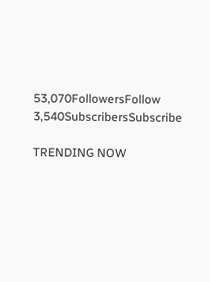53,070FollowersFollow
3,540SubscribersSubscribe

TRENDING NOW